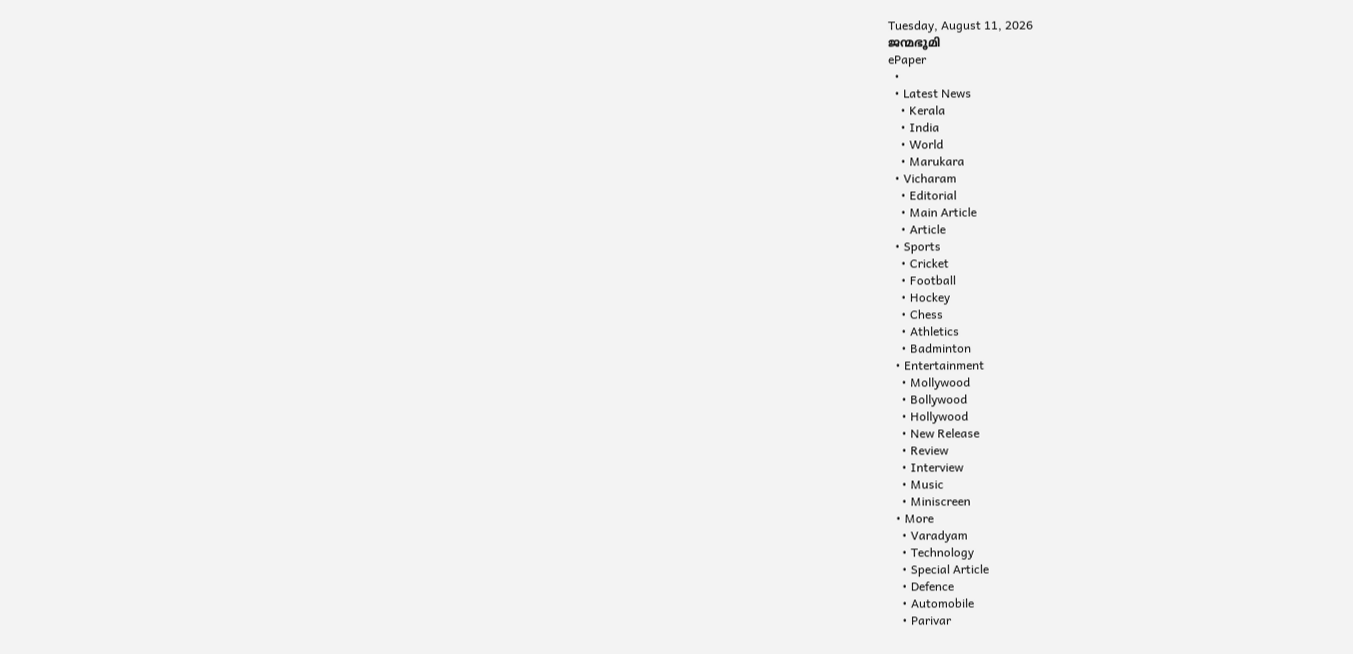Tuesday, August 11, 2026
ജന്മഭൂമി
ePaper
  •
  • Latest News
    • Kerala
    • India
    • World
    • Marukara
  • Vicharam
    • Editorial
    • Main Article
    • Article
  • Sports
    • Cricket
    • Football
    • Hockey
    • Chess
    • Athletics
    • Badminton
  • Entertainment
    • Mollywood
    • Bollywood
    • Hollywood
    • New Release
    • Review
    • Interview
    • Music
    • Miniscreen
  • More
    • Varadyam
    • Technology
    • Special Article
    • Defence
    • Automobile
    • Parivar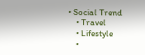• Social Trend
    • Travel
    • Lifestyle
    •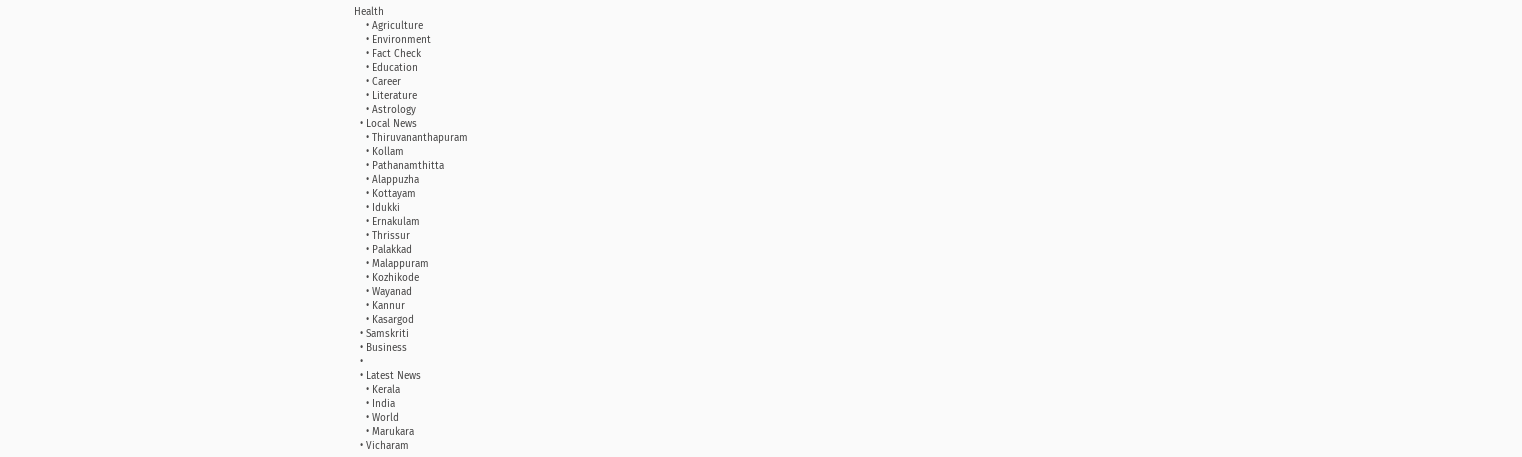Health
    • Agriculture
    • Environment
    • Fact Check
    • Education
    • Career
    • Literature
    • Astrology
  • Local News
    • Thiruvananthapuram
    • Kollam
    • Pathanamthitta
    • Alappuzha
    • Kottayam
    • Idukki
    • Ernakulam
    • Thrissur
    • Palakkad
    • Malappuram
    • Kozhikode
    • Wayanad
    • Kannur
    • Kasargod
  • Samskriti
  • Business
  •
  • Latest News
    • Kerala
    • India
    • World
    • Marukara
  • Vicharam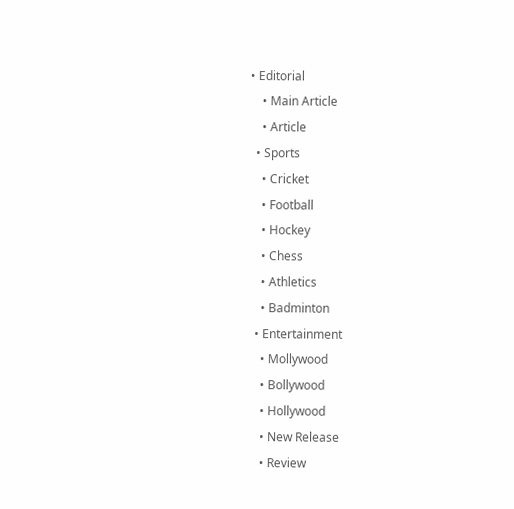• Editorial
    • Main Article
    • Article
  • Sports
    • Cricket
    • Football
    • Hockey
    • Chess
    • Athletics
    • Badminton
  • Entertainment
    • Mollywood
    • Bollywood
    • Hollywood
    • New Release
    • Review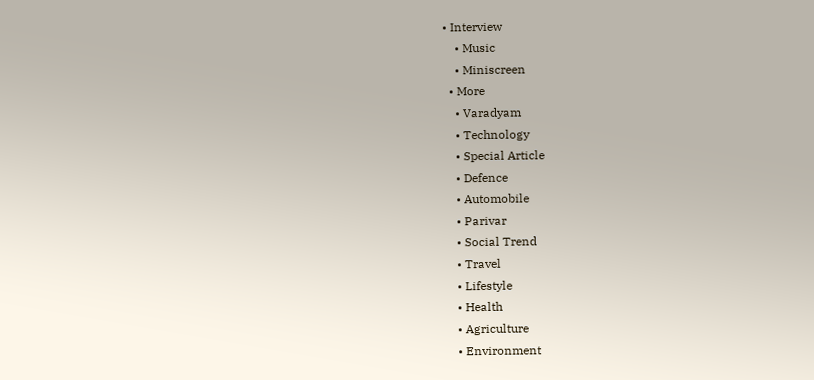• Interview
    • Music
    • Miniscreen
  • More
    • Varadyam
    • Technology
    • Special Article
    • Defence
    • Automobile
    • Parivar
    • Social Trend
    • Travel
    • Lifestyle
    • Health
    • Agriculture
    • Environment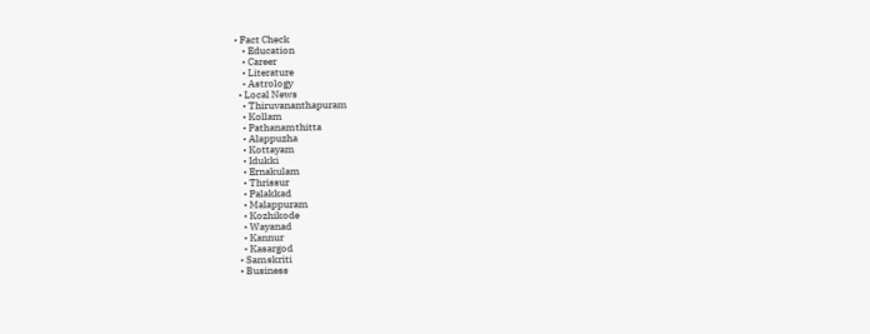• Fact Check
    • Education
    • Career
    • Literature
    • Astrology
  • Local News
    • Thiruvananthapuram
    • Kollam
    • Pathanamthitta
    • Alappuzha
    • Kottayam
    • Idukki
    • Ernakulam
    • Thrissur
    • Palakkad
    • Malappuram
    • Kozhikode
    • Wayanad
    • Kannur
    • Kasargod
  • Samskriti
  • Business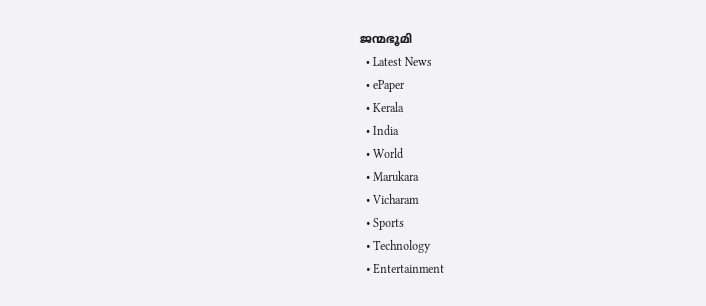ജന്മഭൂമി
  • Latest News
  • ePaper
  • Kerala
  • India
  • World
  • Marukara
  • Vicharam
  • Sports
  • Technology
  • Entertainment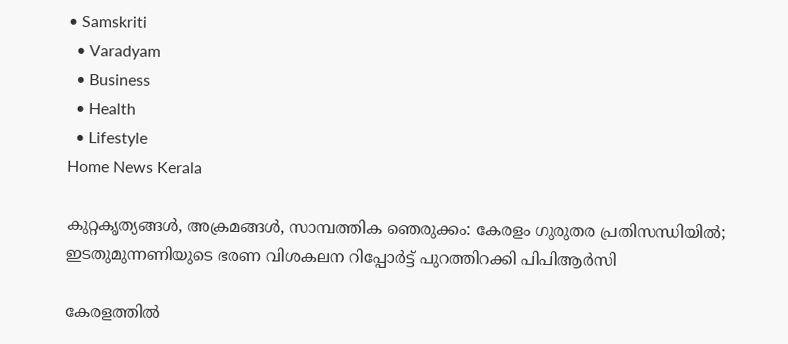• Samskriti
  • Varadyam
  • Business
  • Health
  • Lifestyle
Home News Kerala

കുറ്റകൃത്യങ്ങള്‍, അക്രമങ്ങള്‍, സാമ്പത്തിക ഞെരുക്കം: കേരളം ഗുരുതര പ്രതിസന്ധിയില്‍; ഇടതുമുന്നണിയുടെ ഭരണ വിശകലന റിപ്പോര്‍ട്ട് പുറത്തിറക്കി പിപിആര്‍സി

കേരളത്തില്‍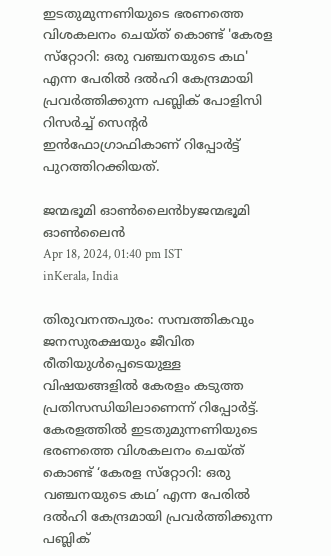ഇടതുമുന്നണിയുടെ ഭരണത്തെ വിശകലനം ചെയ്ത് കൊണ്ട് 'കേരള സ്‌റ്റോറി: ഒരു വഞ്ചനയുടെ കഥ' എന്ന പേരില്‍ ദല്‍ഹി കേന്ദ്രമായി പ്രവര്‍ത്തിക്കുന്ന പബ്ലിക് പോളിസി റിസര്‍ച്ച് സെന്റര്‍ ഇന്‍ഫോഗ്രാഫികാണ് റിപ്പോര്‍ട്ട് പുറത്തിറക്കിയത്.

ജന്മഭൂമി ഓണ്‍ലൈന്‍byജന്മഭൂമി ഓണ്‍ലൈന്‍
Apr 18, 2024, 01:40 pm IST
inKerala, India

തിരുവനന്തപുരം: സമ്പത്തികവും ജനസുരക്ഷയും ജീവിത രീതിയുള്‍പ്പെടെയുള്ള വിഷയങ്ങളില്‍ കേരളം കടുത്ത പ്രതിസന്ധിയിലാണെന്ന് റിപ്പോര്‍ട്ട്. കേരളത്തില്‍ ഇടതുമുന്നണിയുടെ ഭരണത്തെ വിശകലനം ചെയ്ത് കൊണ്ട് ‘കേരള സ്‌റ്റോറി: ഒരു വഞ്ചനയുടെ കഥ’ എന്ന പേരില്‍ ദല്‍ഹി കേന്ദ്രമായി പ്രവര്‍ത്തിക്കുന്ന പബ്ലിക്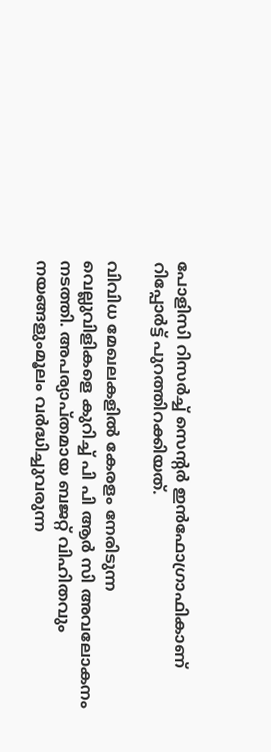പോളിസി റിസര്‍ച്ച് സെന്റര്‍ ഇന്‍ഫോഗ്രാഫികാണ് റിപ്പോര്‍ട്ട് പുറത്തിറക്കിയത്.

വിവിധ മേഖലകളില്‍ കേരളം നേരിടുന്ന വെല്ലുവിളികളെ കുറിച്ച് പി പി ആര്‍ സി അവലോകനം നടത്തി. അപര്യാപ്തമായ ബജറ്റ് വിഹിതവും നയങ്ങളുംമൂലം വര്‍ദ്ധിച്ചുവരുന്ന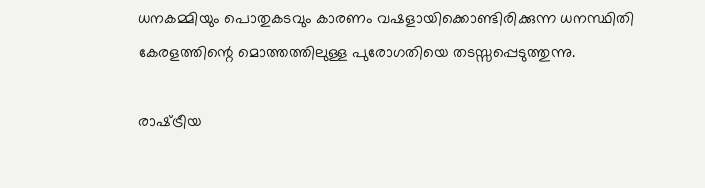ധനകമ്മിയും പൊതുകടവും കാരണം വഷളായിക്കൊണ്ടിരിക്കുന്ന ധനസ്ഥിതി കേരളത്തിന്റെ മൊത്തത്തിലുള്ള പുരോഗതിയെ തടസ്സപ്പെടുത്തുന്നു.

രാഷ്‌ട്രീയ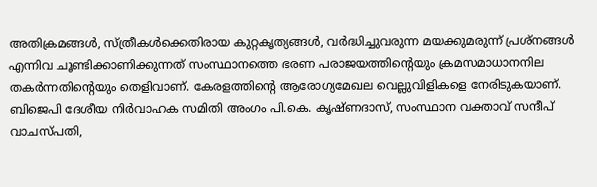അതിക്രമങ്ങള്‍, സ്ത്രീകള്‍ക്കെതിരായ കുറ്റകൃത്യങ്ങള്‍, വര്‍ദ്ധിച്ചുവരുന്ന മയക്കുമരുന്ന് പ്രശ്‌നങ്ങള്‍ എന്നിവ ചൂണ്ടിക്കാണിക്കുന്നത് സംസ്ഥാനത്തെ ഭരണ പരാജയത്തിന്റെയും ക്രമസമാധാനനില തകര്‍ന്നതിന്റെയും തെളിവാണ്. കേരളത്തിന്റെ ആരോഗ്യമേഖല വെല്ലുവിളികളെ നേരിടുകയാണ്. ബിജെപി ദേശീയ നിര്‍വാഹക സമിതി അംഗം പി.കെ. കൃഷ്ണദാസ്, സംസ്ഥാന വക്താവ് സന്ദീപ് വാചസ്പതി,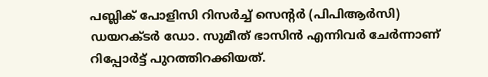പബ്ലിക് പോളിസി റിസര്‍ച്ച് സെന്റര്‍ (പിപിആര്‍സി) ഡയറക്ടര്‍ ഡോ. സുമീത് ഭാസിന്‍ എന്നിവര്‍ ചേര്‍ന്നാണ് റിപ്പോര്‍ട്ട് പുറത്തിറക്കിയത്.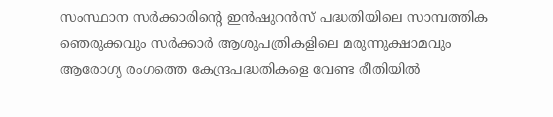സംസ്ഥാന സര്‍ക്കാരിന്റെ ഇന്‍ഷുറന്‍സ് പദ്ധതിയിലെ സാമ്പത്തിക ഞെരുക്കവും സര്‍ക്കാര്‍ ആശുപത്രികളിലെ മരുന്നുക്ഷാമവും ആരോഗ്യ രംഗത്തെ കേന്ദ്രപദ്ധതികളെ വേണ്ട രീതിയില്‍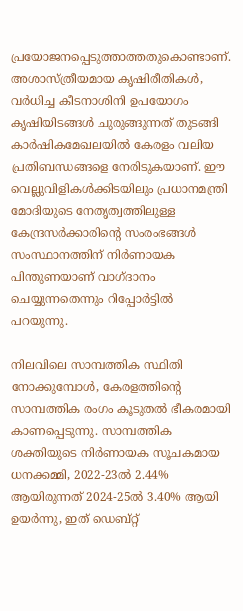പ്രയോജനപ്പെടുത്താത്തതുകൊണ്ടാണ്. അശാസ്ത്രീയമായ കൃഷിരീതികള്‍, വര്‍ധിച്ച കീടനാശിനി ഉപയോഗം കൃഷിയിടങ്ങള്‍ ചുരുങ്ങുന്നത് തുടങ്ങി കാര്‍ഷികമേഖലയില്‍ കേരളം വലിയ പ്രതിബന്ധങ്ങളെ നേരിടുകയാണ്. ഈ വെല്ലുവിളികള്‍ക്കിടയിലും പ്രധാനമന്ത്രി മോദിയുടെ നേതൃത്വത്തിലുള്ള കേന്ദ്രസര്‍ക്കാരിന്റെ സംരംഭങ്ങള്‍ സംസ്ഥാനത്തിന് നിര്‍ണായക പിന്തുണയാണ് വാഗ്ദാനം ചെയ്യുന്നതെന്നും റിപ്പോര്‍ട്ടില്‍ പറയുന്നു.

നിലവിലെ സാമ്പത്തിക സ്ഥിതി നോക്കുമ്പോള്‍, കേരളത്തിന്റെ സാമ്പത്തിക രംഗം കൂടുതല്‍ ഭീകരമായി കാണപ്പെടുന്നു. സാമ്പത്തിക ശക്തിയുടെ നിര്‍ണായക സൂചകമായ ധനക്കമ്മി, 2022-23ല്‍ 2.44% ആയിരുന്നത് 2024-25ല്‍ 3.40% ആയി ഉയര്‍ന്നു, ഇത് ഡെബ്റ്റ്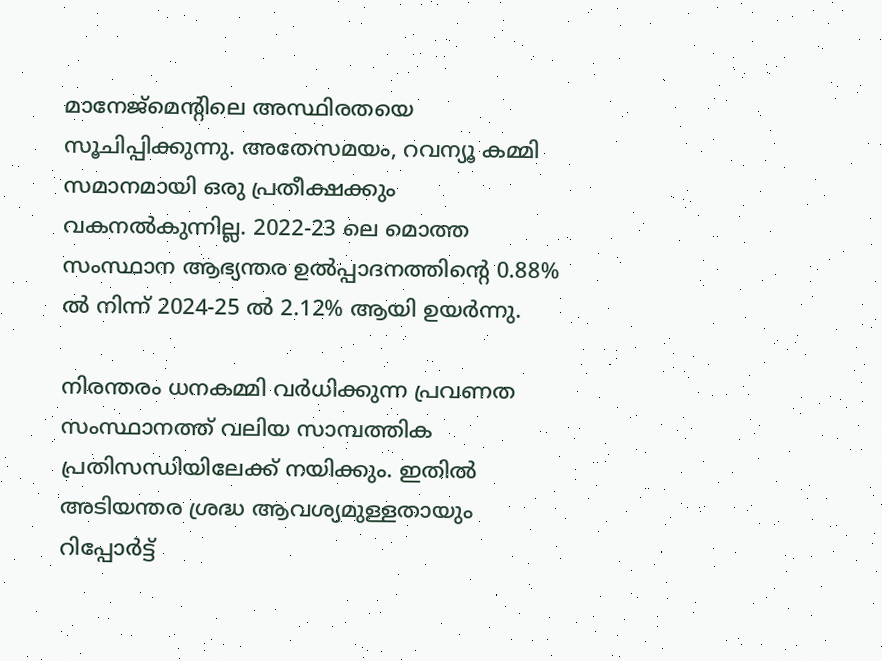മാനേജ്‌മെന്റിലെ അസ്ഥിരതയെ സൂചിപ്പിക്കുന്നു. അതേസമയം, റവന്യൂ കമ്മി സമാനമായി ഒരു പ്രതീക്ഷക്കും വകനല്‍കുന്നില്ല. 2022-23 ലെ മൊത്ത സംസ്ഥാന ആഭ്യന്തര ഉല്‍പ്പാദനത്തിന്റെ 0.88% ല്‍ നിന്ന് 2024-25 ല്‍ 2.12% ആയി ഉയര്‍ന്നു.

നിരന്തരം ധനകമ്മി വര്‍ധിക്കുന്ന പ്രവണത സംസ്ഥാനത്ത് വലിയ സാമ്പത്തിക പ്രതിസന്ധിയിലേക്ക് നയിക്കും. ഇതില്‍ അടിയന്തര ശ്രദ്ധ ആവശ്യമുള്ളതായും റിപ്പോര്‍ട്ട്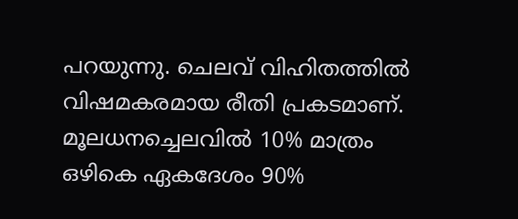പറയുന്നു. ചെലവ് വിഹിതത്തില്‍ വിഷമകരമായ രീതി പ്രകടമാണ്. മൂലധനച്ചെലവില്‍ 10% മാത്രം ഒഴികെ ഏകദേശം 90%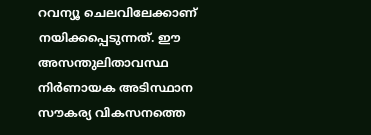റവന്യൂ ചെലവിലേക്കാണ് നയിക്കപ്പെടുന്നത്. ഈ അസന്തുലിതാവസ്ഥ നിര്‍ണായക അടിസ്ഥാന സൗകര്യ വികസനത്തെ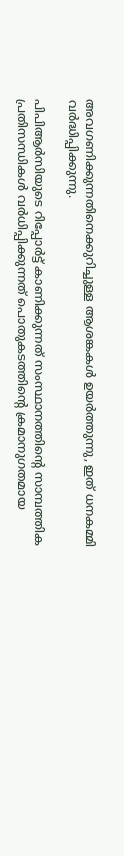അവഗണിക്കുന്നതിനെക്കുറിച്ചുള്ള ആശങ്കകള്‍ ഉയര്‍ത്തുന്നു, ഇത് ധനകമ്മി വര്‍ദ്ധിപ്പിക്കുന്നു.

പിപിആര്‍സിയുടെ റിപ്പോര്‍ട്ട് കാണിക്കുന്നത് സംസ്ഥാനത്തിന്റെ സാമ്പത്തിക പ്രതിസന്ധികള്‍ വര്‍ധിപ്പിക്കുന്നത് പൊതുകടത്തിന്റെ ക്രമാനുഗതമായ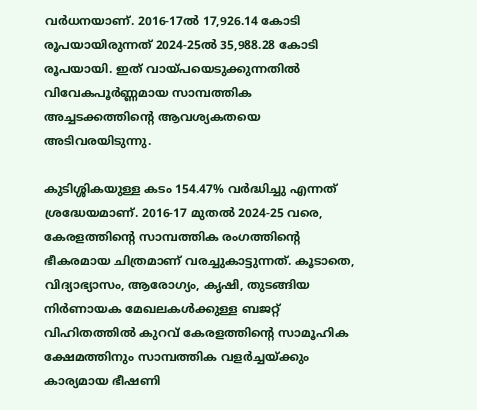വര്‍ധനയാണ്. 2016-17ല്‍ 17,926.14 കോടി രൂപയായിരുന്നത് 2024-25ല്‍ 35,988.28 കോടി രൂപയായി. ഇത് വായ്‌പയെടുക്കുന്നതില്‍ വിവേകപൂര്‍ണ്ണമായ സാമ്പത്തിക അച്ചടക്കത്തിന്റെ ആവശ്യകതയെ അടിവരയിടുന്നു.

കുടിശ്ശികയുള്ള കടം 154.47% വര്‍ദ്ധിച്ചു എന്നത് ശ്രദ്ധേയമാണ്. 2016-17 മുതല്‍ 2024-25 വരെ, കേരളത്തിന്റെ സാമ്പത്തിക രംഗത്തിന്റെ ഭീകരമായ ചിത്രമാണ് വരച്ചുകാട്ടുന്നത്. കൂടാതെ, വിദ്യാഭ്യാസം, ആരോഗ്യം, കൃഷി, തുടങ്ങിയ നിര്‍ണായക മേഖലകള്‍ക്കുള്ള ബജറ്റ് വിഹിതത്തില്‍ കുറവ് കേരളത്തിന്റെ സാമൂഹിക ക്ഷേമത്തിനും സാമ്പത്തിക വളര്‍ച്ചയ്‌ക്കും കാര്യമായ ഭീഷണി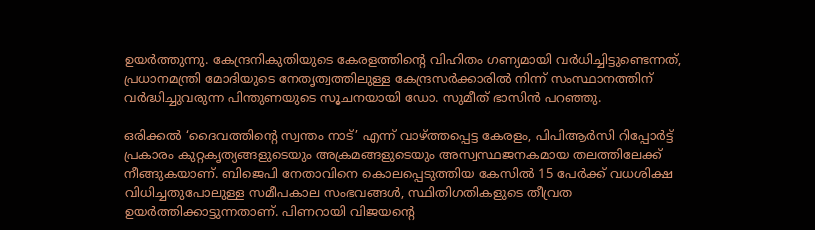ഉയര്‍ത്തുന്നു. കേന്ദ്രനികുതിയുടെ കേരളത്തിന്റെ വിഹിതം ഗണ്യമായി വര്‍ധിച്ചിട്ടുണ്ടെന്നത്, പ്രധാനമന്ത്രി മോദിയുടെ നേതൃത്വത്തിലുള്ള കേന്ദ്രസര്‍ക്കാരില്‍ നിന്ന് സംസ്ഥാനത്തിന് വര്‍ദ്ധിച്ചുവരുന്ന പിന്തുണയുടെ സൂചനയായി ഡോ. സുമീത് ഭാസിന്‍ പറഞ്ഞു.

ഒരിക്കല്‍ ‘ദൈവത്തിന്റെ സ്വന്തം നാട്’ എന്ന് വാഴ്‌ത്തപ്പെട്ട കേരളം, പിപിആര്‍സി റിപ്പോര്‍ട്ട് പ്രകാരം കുറ്റകൃത്യങ്ങളുടെയും അക്രമങ്ങളുടെയും അസ്വസ്ഥജനകമായ തലത്തിലേക്ക് നീങ്ങുകയാണ്. ബിജെപി നേതാവിനെ കൊലപ്പെടുത്തിയ കേസില്‍ 15 പേര്‍ക്ക് വധശിക്ഷ വിധിച്ചതുപോലുള്ള സമീപകാല സംഭവങ്ങള്‍, സ്ഥിതിഗതികളുടെ തീവ്രത ഉയര്‍ത്തിക്കാട്ടുന്നതാണ്. പിണറായി വിജയന്റെ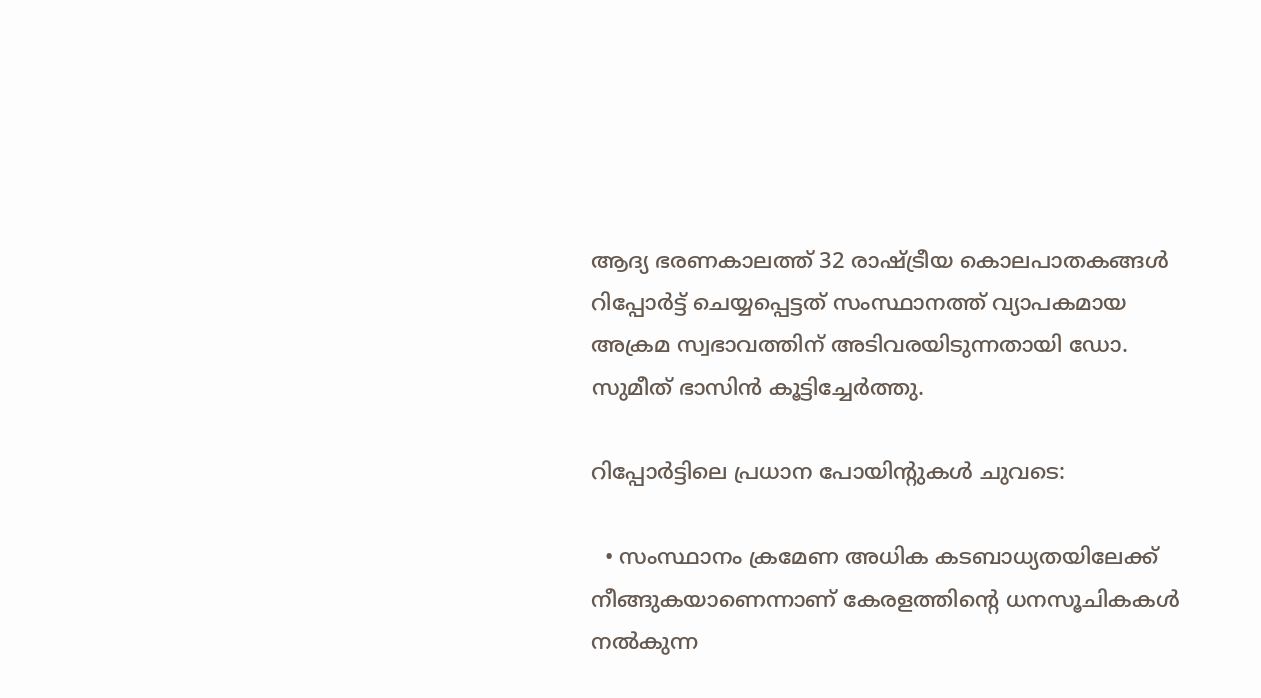ആദ്യ ഭരണകാലത്ത് 32 രാഷ്‌ട്രീയ കൊലപാതകങ്ങള്‍ റിപ്പോര്‍ട്ട് ചെയ്യപ്പെട്ടത് സംസ്ഥാനത്ത് വ്യാപകമായ അക്രമ സ്വഭാവത്തിന് അടിവരയിടുന്നതായി ഡോ. സുമീത് ഭാസിന്‍ കൂട്ടിച്ചേര്‍ത്തു.

റിപ്പോര്‍ട്ടിലെ പ്രധാന പോയിന്റുകള്‍ ചുവടെ:

  • സംസ്ഥാനം ക്രമേണ അധിക കടബാധ്യതയിലേക്ക് നീങ്ങുകയാണെന്നാണ് കേരളത്തിന്റെ ധനസൂചികകള്‍ നല്‍കുന്ന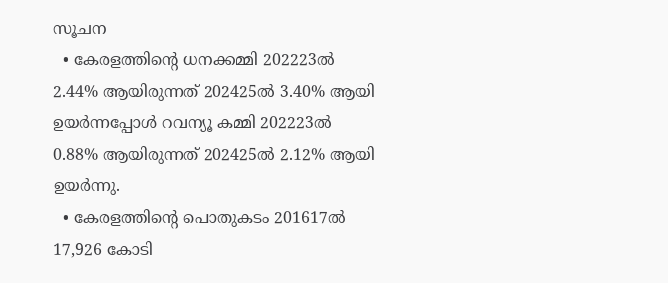സൂചന
  • കേരളത്തിന്റെ ധനക്കമ്മി 202223ല്‍ 2.44% ആയിരുന്നത് 202425ല്‍ 3.40% ആയി ഉയര്‍ന്നപ്പോള്‍ റവന്യൂ കമ്മി 202223ല്‍ 0.88% ആയിരുന്നത് 202425ല്‍ 2.12% ആയി ഉയര്‍ന്നു.
  • കേരളത്തിന്റെ പൊതുകടം 201617ല്‍ 17,926 കോടി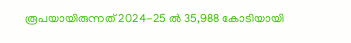രൂപയായിരുന്നത് 2024-25 ല്‍ 35,988 കോടിയായി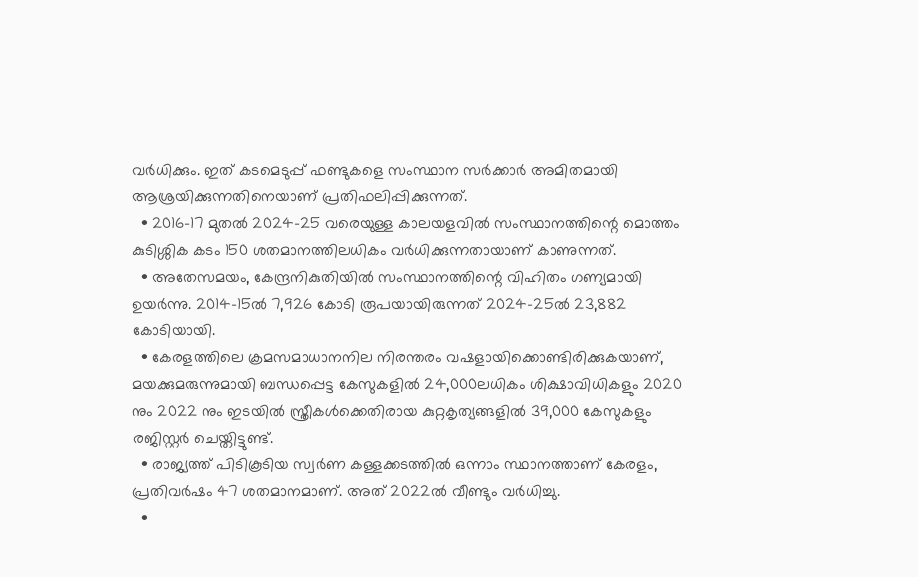വര്‍ധിക്കും. ഇത് കടമെടുപ്പ് ഫണ്ടുകളെ സംസ്ഥാന സര്‍ക്കാര്‍ അമിതമായി ആശ്രയിക്കുന്നതിനെയാണ് പ്രതിഫലിപ്പിക്കുന്നത്.
  • 2016-17 മുതല്‍ 2024-25 വരെയുള്ള കാലയളവില്‍ സംസ്ഥാനത്തിന്റെ മൊത്തം കുടിശ്ശിക കടം 150 ശതമാനത്തിലധികം വര്‍ധിക്കുന്നതായാണ് കാണുന്നത്.
  • അതേസമയം, കേന്ദ്രനികുതിയില്‍ സംസ്ഥാനത്തിന്റെ വിഹിതം ഗണ്യമായി ഉയര്‍ന്നു. 2014-15ല്‍ 7,926 കോടി രൂപയായിരുന്നത് 2024-25ല്‍ 23,882 കോടിയായി.
  • കേരളത്തിലെ ക്രമസമാധാനനില നിരന്തരം വഷളായിക്കൊണ്ടിരിക്കുകയാണ്, മയക്കുമരുന്നുമായി ബന്ധപ്പെട്ട കേസുകളില്‍ 24,000ലധികം ശിക്ഷാവിധികളും 2020 നും 2022 നും ഇടയില്‍ സ്ത്രീകള്‍ക്കെതിരായ കുറ്റകൃത്യങ്ങളില്‍ 39,000 കേസുകളും രജിസ്റ്റര്‍ ചെയ്തിട്ടുണ്ട്.
  • രാജ്യത്ത് പിടികൂടിയ സ്വര്‍ണ കള്ളക്കടത്തില്‍ ഒന്നാം സ്ഥാനത്താണ് കേരളം, പ്രതിവര്‍ഷം 47 ശതമാനമാണ്. അത് 2022ല്‍ വീണ്ടും വര്‍ധിച്ചു.
  •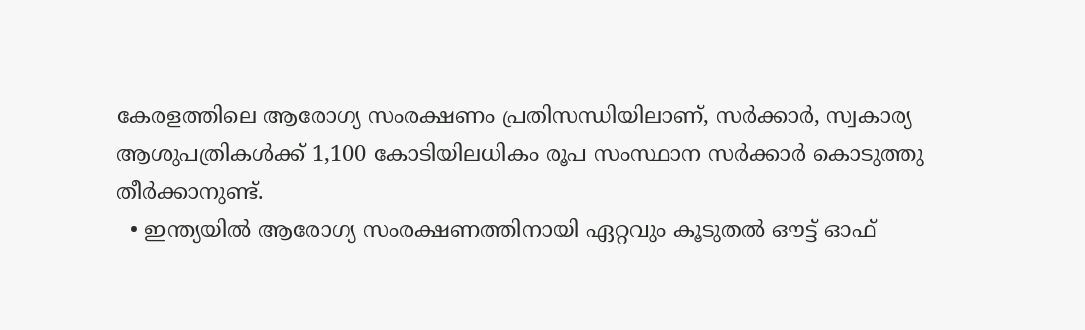കേരളത്തിലെ ആരോഗ്യ സംരക്ഷണം പ്രതിസന്ധിയിലാണ്, സര്‍ക്കാര്‍, സ്വകാര്യ ആശുപത്രികള്‍ക്ക് 1,100 കോടിയിലധികം രൂപ സംസ്ഥാന സര്‍ക്കാര്‍ കൊടുത്തു തീര്‍ക്കാനുണ്ട്.
  • ഇന്ത്യയില്‍ ആരോഗ്യ സംരക്ഷണത്തിനായി ഏറ്റവും കൂടുതല്‍ ഔട്ട് ഓഫ്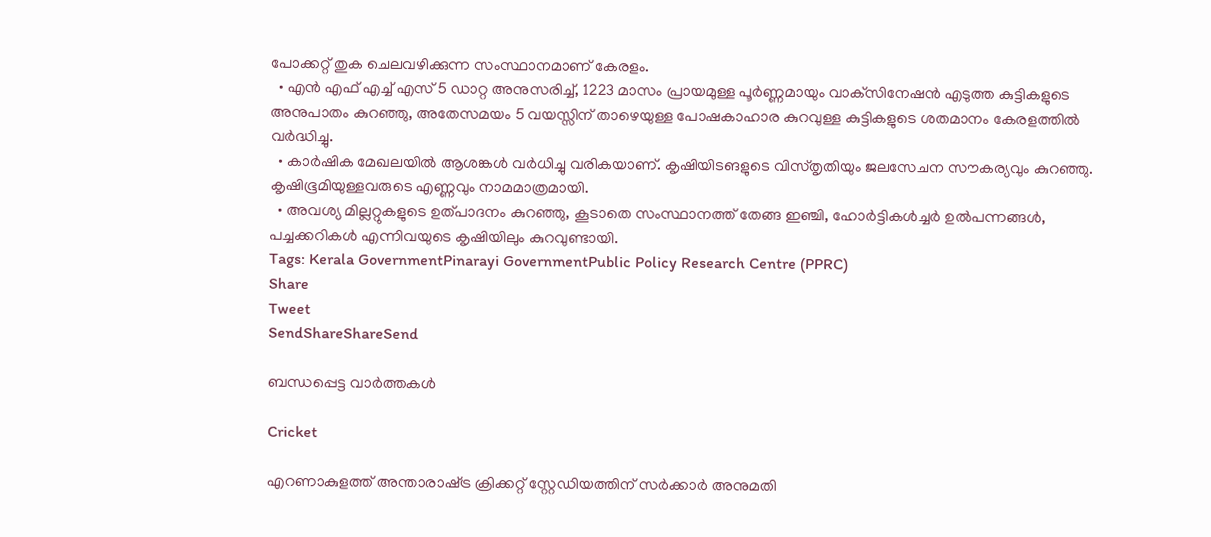പോക്കറ്റ് തുക ചെലവഴിക്കുന്ന സംസ്ഥാനമാണ് കേരളം.
  • എന്‍ എഫ് എച്ച് എസ് 5 ഡാറ്റ അനുസരിച്ച്, 1223 മാസം പ്രായമുള്ള പൂര്‍ണ്ണമായും വാക്‌സിനേഷന്‍ എടുത്ത കുട്ടികളുടെ അനുപാതം കുറഞ്ഞു, അതേസമയം 5 വയസ്സിന് താഴെയുള്ള പോഷകാഹാര കുറവുള്ള കുട്ടികളുടെ ശതമാനം കേരളത്തില്‍ വര്‍ദ്ധിച്ചു.
  • കാര്‍ഷിക മേഖലയില്‍ ആശങ്കള്‍ വര്‍ധിച്ചു വരികയാണ്. കൃഷിയിടങളുടെ വിസ്തൃതിയും ജലസേചന സൗകര്യവും കുറഞ്ഞു. കൃഷിഭൂമിയുള്ളവരുടെ എണ്ണവും നാമമാത്രമായി.
  • അവശ്യ മില്ലറ്റുകളുടെ ഉത്പാദനം കുറഞ്ഞു, കൂടാതെ സംസ്ഥാനത്ത് തേങ്ങ ഇഞ്ചി, ഹോര്‍ട്ടികള്‍ച്ചര്‍ ഉല്‍പന്നങ്ങള്‍, പച്ചക്കറികള്‍ എന്നിവയുടെ കൃഷിയിലും കുറവുണ്ടായി.
Tags: Kerala GovernmentPinarayi GovernmentPublic Policy Research Centre (PPRC)
Share
Tweet
SendShareShareSend

ബന്ധപ്പെട്ട വാര്‍ത്തകള്‍

Cricket

എറണാകുളത്ത് അന്താരാഷ്‌ട്ര ക്രിക്കറ്റ് സ്റ്റേഡിയത്തിന് സര്‍ക്കാര്‍ അനുമതി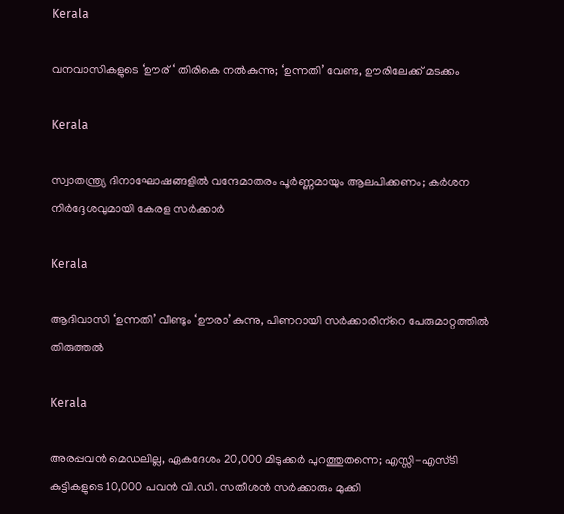Kerala

വനവാസികളുടെ ‘ഊര് ‘ തിരികെ നല്‍കുന്നു; ‘ഉന്നതി’ വേണ്ട, ഊരിലേക്ക് മടക്കം

Kerala

സ്വാതന്ത്ര്യ ദിനാഘോഷങ്ങളിൽ വന്ദേമാതരം പൂർണ്ണമായും ആലപിക്കണം; കർശന നിർദ്ദേശവുമായി കേരള സർക്കാർ

Kerala

ആദിവാസി ‘ഉന്നതി’ വീണ്ടും ‘ഊരാ’കുന്നു, പിണറായി സര്‍ക്കാരിന്‌റെ പേരുമാറ്റത്തില്‍ തിരുത്തല്‍

Kerala

അരപ്പവന്‍ മെഡലില്ല, ഏകദേശം 20,000 മിടുക്കര്‍ പുറത്തുതന്നെ; എസ്സി-എസ്ടി കുട്ടികളുടെ 10,000 പവന്‍ വി.ഡി. സതീശന്‍ സര്‍ക്കാരും മുക്കി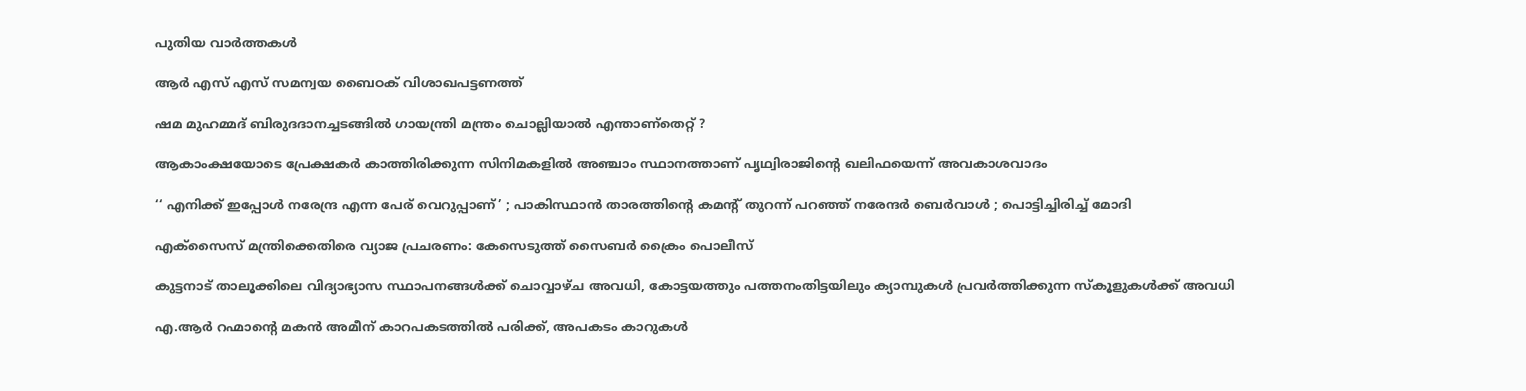പുതിയ വാര്‍ത്തകള്‍

ആർ എസ് എസ് സമന്വയ ബൈഠക് വിശാഖപട്ടണത്ത്

ഷമ മുഹമ്മദ് ബിരുദദാനച്ചടങ്ങില്‍ ഗായന്ത്രി മന്ത്രം ചൊല്ലിയാല്‍ എന്താണ്തെറ്റ് ?

ആകാംക്ഷയോടെ പ്രേക്ഷകര്‍ കാത്തിരിക്കുന്ന സിനിമകളില്‍ അഞ്ചാം സ്ഥാനത്താണ് പൃഥ്വിരാജിന്റെ ഖലിഫയെന്ന് അവകാശവാദം

‘‘ എനിക്ക് ഇപ്പോൾ നരേന്ദ്ര എന്ന പേര് വെറുപ്പാണ്’ ; പാകിസ്ഥാൻ താരത്തിന്റെ കമന്റ് തുറന്ന് പറഞ്ഞ് നരേന്ദർ ബെർവാൾ ; പൊട്ടിച്ചിരിച്ച് മോദി

എക്സൈസ് മന്ത്രിക്കെതിരെ വ്യാജ പ്രചരണം: കേസെടുത്ത് സൈബര്‍ ക്രൈം പൊലീസ്

കുട്ടനാട് താലൂക്കിലെ വിദ്യാഭ്യാസ സ്ഥാപനങ്ങള്‍ക്ക് ചൊവ്വാഴ്ച അവധി, കോട്ടയത്തും പത്തനംതിട്ടയിലും ക്യാമ്പുകള്‍ പ്രവര്‍ത്തിക്കുന്ന സ്‌കൂളുകള്‍ക്ക് അവധി

എ.ആര്‍ റഹ്മാന്റെ മകൻ അമീന് കാറപകടത്തില്‍ പരിക്ക്, അപകടം കാറുകള്‍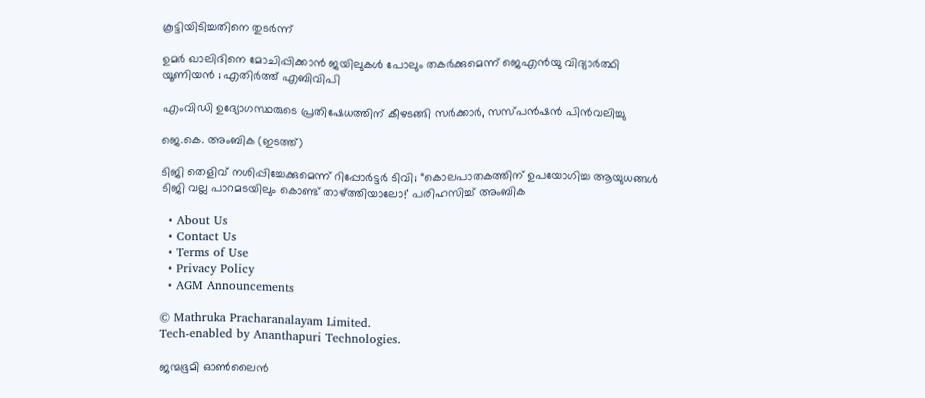കൂട്ടിയിടിച്ചതിനെ തുടര്‍ന്ന്

ഉമർ ഖാലിദിനെ മോചിപ്പിക്കാൻ ജയിലുകൾ പോലും തകർക്കുമെന്ന് ജെഎൻയു വിദ്യാർത്ഥി യൂണിയൻ ; എതിർത്ത് എബിവിപി

എംവിഡി ഉദ്യോഗസ്ഥരുടെ പ്രതിഷേധത്തിന് കീഴടങ്ങി സര്‍ക്കാര്‍, സസ്പന്‍ഷന്‍ പിന്‍വലിച്ചു

ജെ.കെ. അംബിക (ഇടത്ത്)

ടിജി തെളിവ് നശിപ്പിച്ചേക്കുമെന്ന് റിപ്പോര്‍ട്ടര്‍ ടിവി; “കൊലപാതകത്തിന് ഉപയോഗിച്ച ആയുധങ്ങൾ ടിജി വല്ല പാറമടയിലും കൊണ്ട് താഴ്‌ത്തിയാലോ!’ പരിഹസിച്ച് അംബിക

  • About Us
  • Contact Us
  • Terms of Use
  • Privacy Policy
  • AGM Announcements

© Mathruka Pracharanalayam Limited.
Tech-enabled by Ananthapuri Technologies.

ജന്മഭൂമി ഓണ്‍ലൈന്‍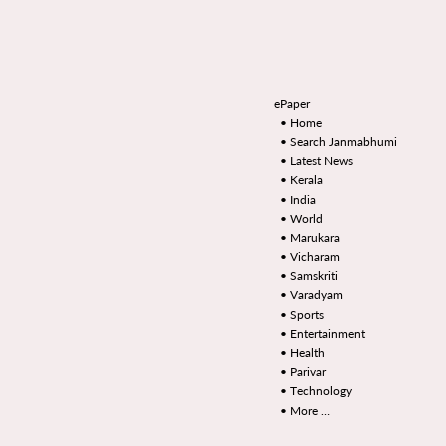ePaper
  • Home
  • Search Janmabhumi
  • Latest News
  • Kerala
  • India
  • World
  • Marukara
  • Vicharam
  • Samskriti
  • Varadyam
  • Sports
  • Entertainment
  • Health
  • Parivar
  • Technology
  • More …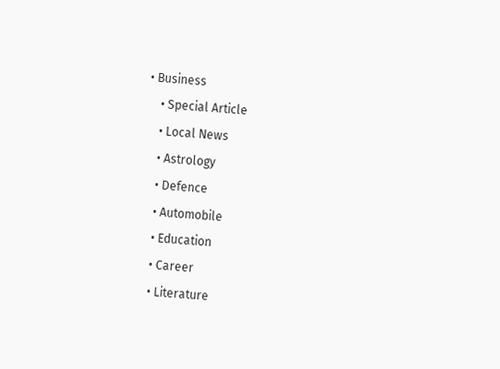• Business
    • Special Article
    • Local News
    • Astrology
    • Defence
    • Automobile
    • Education
    • Career
    • Literature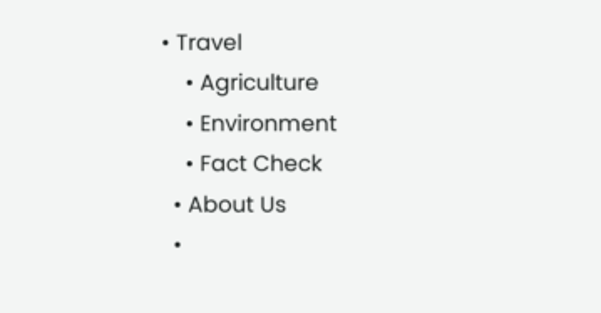• Travel
    • Agriculture
    • Environment
    • Fact Check
  • About Us
  •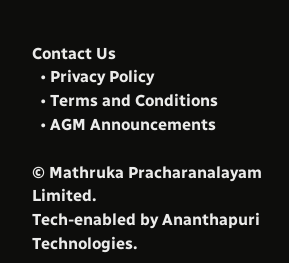Contact Us
  • Privacy Policy
  • Terms and Conditions
  • AGM Announcements

© Mathruka Pracharanalayam Limited.
Tech-enabled by Ananthapuri Technologies.